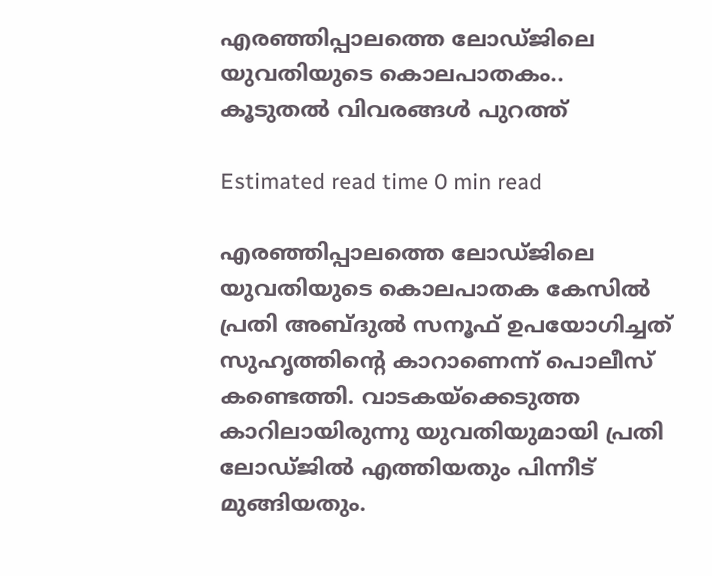എരഞ്ഞിപ്പാലത്തെ ലോഡ്ജിലെ യുവതിയുടെ കൊലപാതകം.. കൂടുതൽ വിവരങ്ങൾ പുറത്ത്

Estimated read time 0 min read

എരഞ്ഞിപ്പാലത്തെ ലോഡ്ജിലെ യുവതിയുടെ കൊലപാതക കേസില്‍ പ്രതി അബ്ദുൽ സനൂഫ് ഉപയോഗിച്ചത് സുഹൃത്തിന്റെ കാറാണെന്ന് പൊലീസ് കണ്ടെത്തി. വാടകയ്‌ക്കെടുത്ത കാറിലായിരുന്നു യുവതിയുമായി പ്രതി ലോഡ്ജിൽ എത്തിയതും പിന്നീട് മുങ്ങിയതും.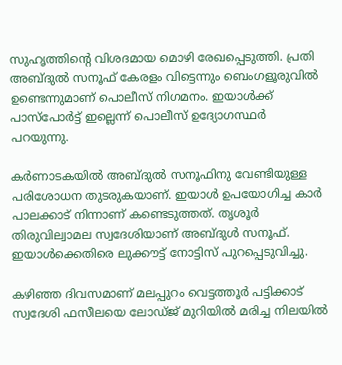സുഹൃത്തിന്റെ വിശദമായ മൊഴി രേഖപ്പെടുത്തി. പ്രതി അബ്ദുൽ സനൂഫ് കേരളം വിട്ടെന്നും ബെംഗളൂരുവിൽ ഉണ്ടെന്നുമാണ് പൊലീസ് നിഗമനം. ഇയാൾക്ക് പാസ്പോർട്ട് ഇല്ലെന്ന് പൊലീസ് ഉദ്യോഗസ്ഥർ പറയുന്നു.

കർണാടകയിൽ അബ്ദുൽ സനൂഫിനു വേണ്ടിയുള്ള പരിശോധന തുടരുകയാണ്. ഇയാൾ ഉപയോഗിച്ച കാർ പാലക്കാട് നിന്നാണ് കണ്ടെടുത്തത്. തൃശൂർ തിരുവില്വാമല സ്വദേശിയാണ് അബ്ദുൾ സനൂഫ്. ഇയാൾക്കെതിരെ ലുക്കൗട്ട് നോട്ടിസ് പുറപ്പെടുവിച്ചു.

കഴിഞ്ഞ ദിവസമാണ് മലപ്പുറം വെട്ടത്തൂർ പട്ടിക്കാട് സ്വദേശി ഫസീലയെ ലോഡ്ജ് മുറിയിൽ മരിച്ച നിലയിൽ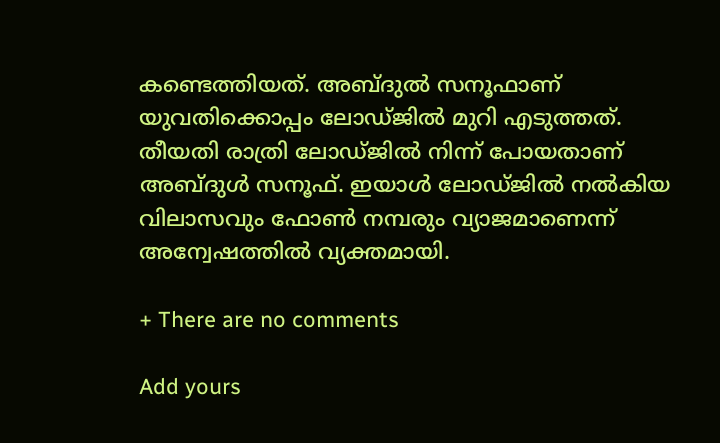കണ്ടെത്തിയത്. അബ്ദുൽ സനൂഫാണ് യുവതിക്കൊപ്പം ലോഡ്ജിൽ മുറി എടുത്തത്. തീയതി രാത്രി ലോഡ്ജിൽ നിന്ന് പോയതാണ് അബ്ദുൾ സനൂഫ്. ഇയാൾ ലോഡ്ജിൽ നൽകിയ വിലാസവും ഫോൺ നമ്പരും വ്യാജമാണെന്ന് അന്വേഷത്തിൽ വ്യക്തമായി.

+ There are no comments

Add yours